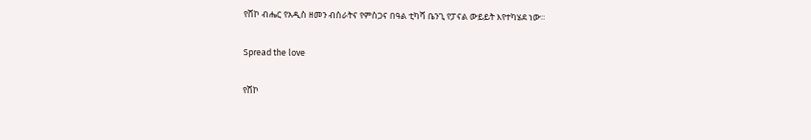የሸኮ ብሔር የአዲስ ዘመን ብስራትና የምስጋና በዓል ቲካሻ ቤንጊ የፓናል ውይይት እየተካሄደ ነው።

Spread the love

የሸኮ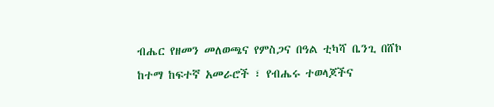ብሔር የዘመን መለወጫና የምስጋና በዓል ቲካሻ ቤንጊ በሸኮ ከተማ ከፍተኛ አመራሮች ፣ የብሔሩ ተወላጆችና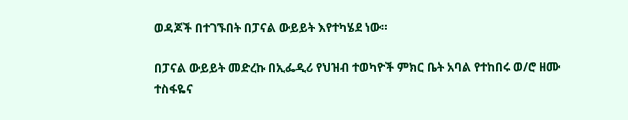ወዳጆች በተገኙበት በፓናል ውይይት እየተካሄደ ነው።

በፓናል ውይይት መድረኩ በኢፌዲሪ የህዝብ ተወካዮች ምክር ቤት አባል የተከበሩ ወ/ሮ ዘሙ ተስፋዬና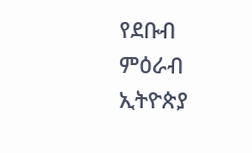የደቡብ ምዕራብ ኢትዮጵያ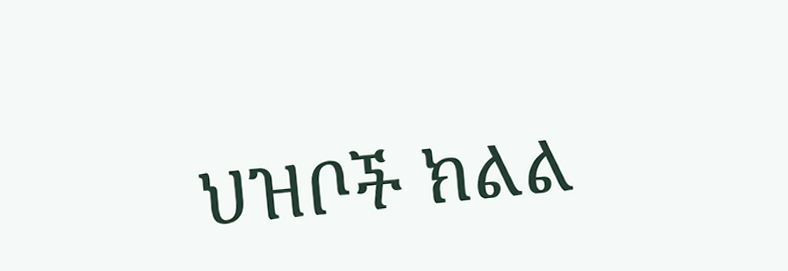ህዝቦች ክልል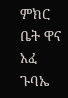ምክር ቤት ዋና አፈ ጉባኤ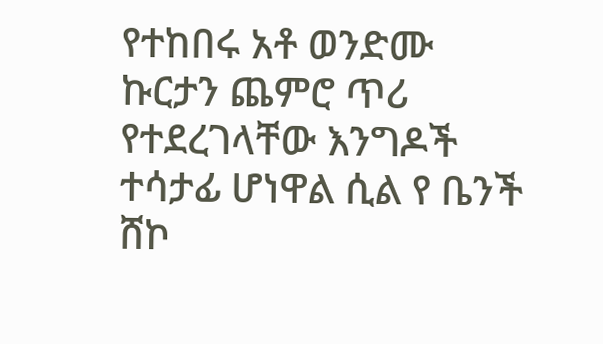የተከበሩ አቶ ወንድሙ ኩርታን ጨምሮ ጥሪ የተደረገላቸው እንግዶች ተሳታፊ ሆነዋል ሲል የ ቤንች ሸኮ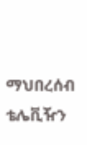ማህበረሰብ ቴሌቪዥን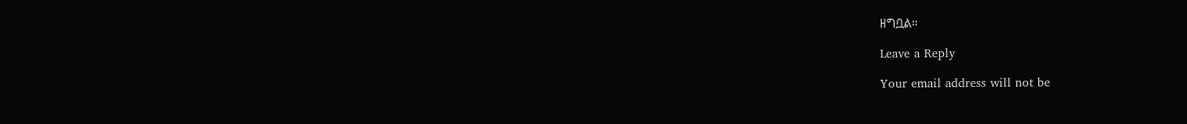ዘግቧል።

Leave a Reply

Your email address will not be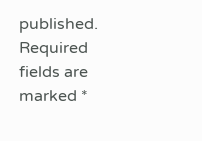published. Required fields are marked *